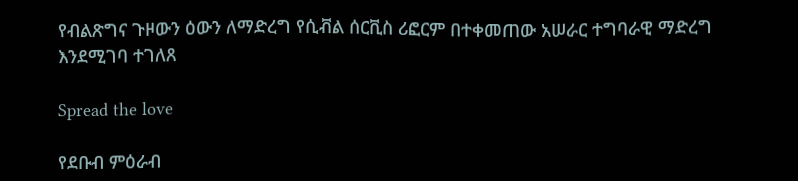የብልጽግና ጉዞውን ዕውን ለማድረግ የሲቭል ሰርቪስ ሪፎርም በተቀመጠው አሠራር ተግባራዊ ማድረግ እንደሚገባ ተገለጸ

Spread the love

የደቡብ ምዕራብ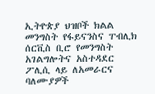ኢትዮጵያ ህዝቦች ክልል መንግስት የፋይናንስና ፐብሊክ ሰርቪስ ቢሮ የመንግስት አገልግሎትና አስተዳደር ፖሊሲ ላይ ለአመራርና ባለሙያዎች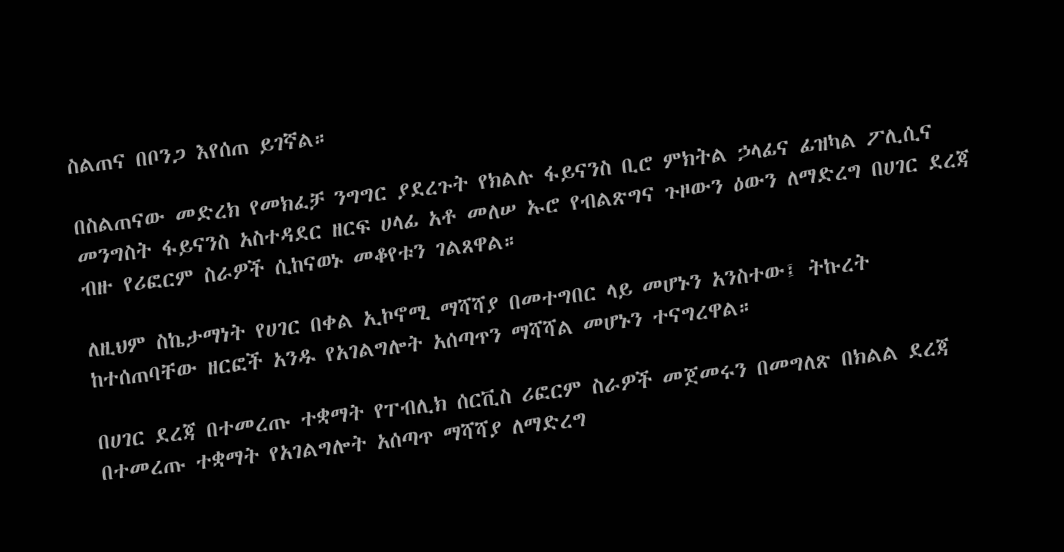ስልጠና በቦንጋ እየሰጠ ይገኛል።

በስልጠናው መድረክ የመክፈቻ ንግግር ያደረጉት የክልሉ ፋይናንስ ቢሮ ምክትል ኃላፊና ፊዝካል ፖሊሲና መንግስት ፋይናንስ አስተዳደር ዘርፍ ሀላፊ አቶ መለሠ ኡሮ የብልጽግና ጉዞውን ዕውን ለማድረግ በሀገር ደረጃ ብዙ የሪፎርም ስራዎች ሲከናወኑ መቆየቱን ገልጸዋል።

ለዚህም ስኬታማነት የሀገር በቀል ኢኮኖሚ ማሻሻያ በመተግበር ላይ መሆኑን አንስተው፤ ትኩረት ከተሰጠባቸው ዘርፎች አንዱ የአገልግሎት አሰጣጥን ማሻሻል መሆኑን ተናግረዋል።

በሀገር ደረጃ በተመረጡ ተቋማት የፐብሊክ ሰርቪስ ሪፎርም ስራዎች መጀመሩን በመግለጽ በክልል ደረጃ በተመረጡ ተቋማት የአገልግሎት አሰጣጥ ማሻሻያ ለማድረግ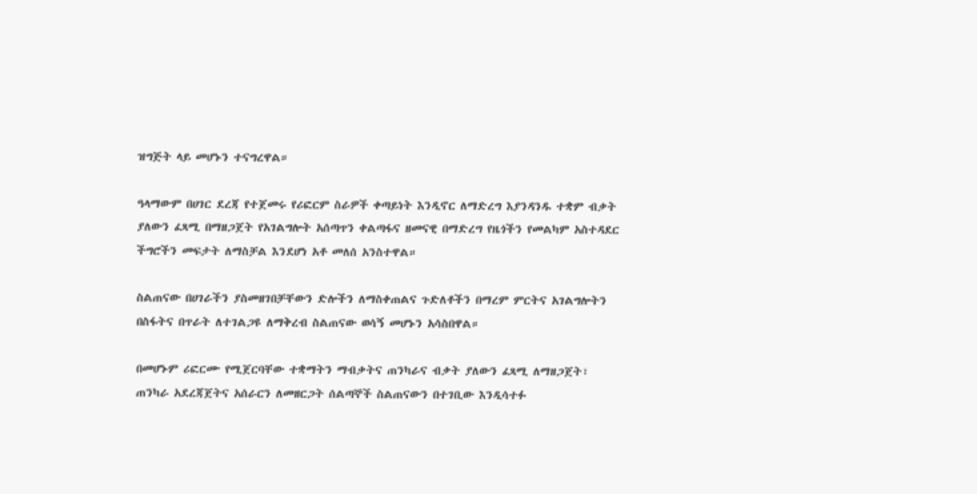ዝግጅት ላይ መሆኑን ተናግረዋል።

ዓላማውም በሀገር ደረጃ የተጀመሩ የሪፎርም ስራዎች ቀጣይነት እንዲኖር ለማድረግ እያንዳንዱ ተቋም ብቃት ያለውን ፈጻሚ በማዘጋጀት የአገልግሎት አሰጣጥን ቀልጣፋና ዘመናዊ በማድረግ የዜጎችን የመልካም አስተዳደር ችግሮችን መፍታት ለማስቻል እንደሆነ አቶ መለሰ አንስተዋል።

ስልጠናው በሀገራችን ያስመዘገበቻቸውን ድሎችን ለማስቀጠልና ጉድለቶችን በማረም ምርትና አገልግሎትን በስፋትና በጥራት ለተገልጋዩ ለማቅረብ ስልጠናው ወሳኝ መሆኑን አሳስበዋል።

በመሆኑም ሪፎርሙ የሚጀርባቸው ተቋማትን ማብቃትና ጠንካራና ብቃት ያለውን ፈጻሚ ለማዘጋጀት፣ ጠንካራ አደረጃጀትና አሰራርን ለመዘርጋት ሰልጣኞች ስልጠናውን በተገቢው እንዲሳተፉ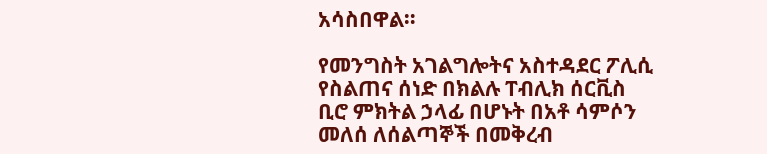አሳስበዋል።

የመንግስት አገልግሎትና አስተዳደር ፖሊሲ የስልጠና ሰነድ በክልሉ ፐብሊክ ሰርቪስ ቢሮ ምክትል ኃላፊ በሆኑት በአቶ ሳምሶን መለሰ ለሰልጣኞች በመቅረብ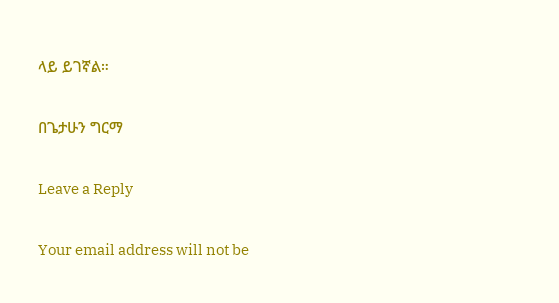ላይ ይገኛል።

በጌታሁን ግርማ

Leave a Reply

Your email address will not be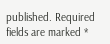published. Required fields are marked *